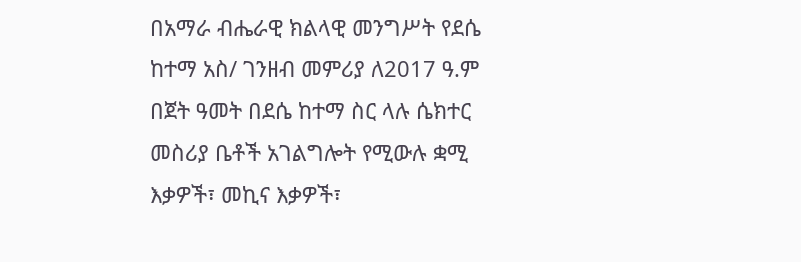በአማራ ብሔራዊ ክልላዊ መንግሥት የደሴ ከተማ አስ/ ገንዘብ መምሪያ ለ2017 ዓ.ም በጀት ዓመት በደሴ ከተማ ስር ላሉ ሴክተር መስሪያ ቤቶች አገልግሎት የሚውሉ ቋሚ እቃዎች፣ መኪና እቃዎች፣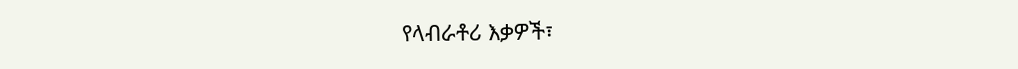የላብራቶሪ እቃዎች፣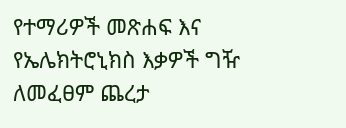የተማሪዎች መጽሐፍ እና የኤሌክትሮኒክስ እቃዎች ግዥ ለመፈፀም ጨረታ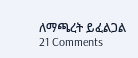ለማጫረት ይፈልጋል 21 Comments